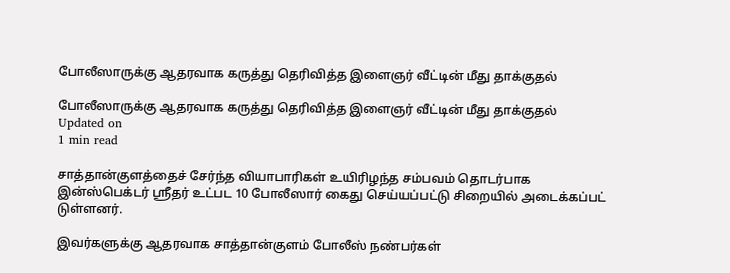போலீஸாருக்கு ஆதரவாக கருத்து தெரிவித்த இளைஞர் வீட்டின் மீது தாக்குதல்

போலீஸாருக்கு ஆதரவாக கருத்து தெரிவித்த இளைஞர் வீட்டின் மீது தாக்குதல்
Updated on
1 min read

சாத்தான்குளத்தைச் சேர்ந்த வியாபாரிகள் உயிரிழந்த சம்பவம் தொடர்பாக இன்ஸ்பெக்டர் ஸ்ரீதர் உட்பட 10 போலீஸார் கைது செய்யப்பட்டு சிறையில் அடைக்கப்பட் டுள்ளனர்.

இவர்களுக்கு ஆதரவாக சாத்தான்குளம் போலீஸ் நண்பர்கள்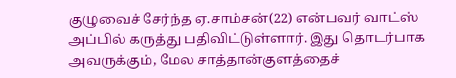குழுவைச் சேர்ந்த ஏ.சாம்சன்(22) என்பவர் வாட்ஸ் அப்பில் கருத்து பதிவிட்டுள்ளார். இது தொடர்பாக அவருக்கும், மேல சாத்தான்குளத்தைச்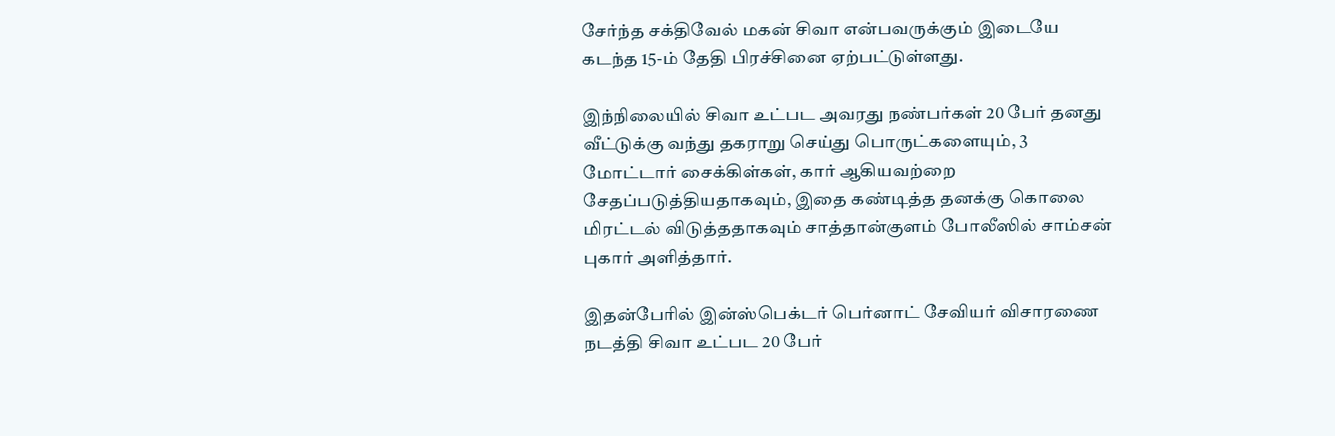சேர்ந்த சக்திவேல் மகன் சிவா என்பவருக்கும் இடையே கடந்த 15-ம் தேதி பிரச்சினை ஏற்பட்டுள்ளது.

இந்நிலையில் சிவா உட்பட அவரது நண்பர்கள் 20 பேர் தனது வீட்டுக்கு வந்து தகராறு செய்து பொருட்களையும், 3 மோட்டார் சைக்கிள்கள், கார் ஆகியவற்றை சேதப்படுத்தியதாகவும், இதை கண்டித்த தனக்கு கொலை மிரட்டல் விடுத்ததாகவும் சாத்தான்குளம் போலீஸில் சாம்சன் புகார் அளித்தார்.

இதன்பேரில் இன்ஸ்பெக்டர் பெர்னாட் சேவியர் விசாரணை நடத்தி சிவா உட்பட 20 பேர்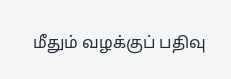மீதும் வழக்குப் பதிவு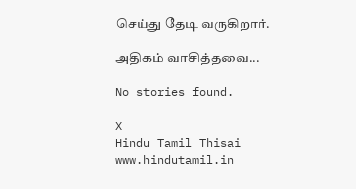செய்து தேடி வருகிறார்.

அதிகம் வாசித்தவை...

No stories found.

X
Hindu Tamil Thisai
www.hindutamil.in